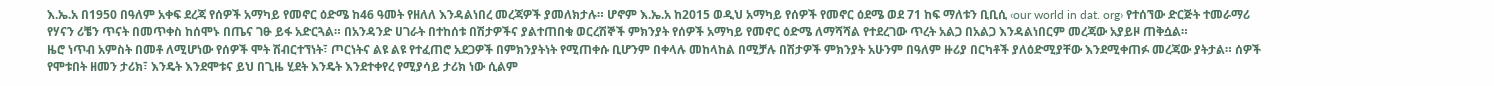እ.ኤ.አ በ1950 በዓለም አቀፍ ደረጃ የሰዎች አማካይ የመኖር ዕድሜ ከ46 ዓመት የዘለለ እንዳልነበረ መረጃዎች ያመለክታሉ። ሆኖም እ.ኤ.አ ከ2015 ወዲህ አማካይ የሰዎች የመኖር ዕደሜ ወደ 71 ከፍ ማለቱን ቢቢሲ ‹our world in dat. org› የተሰኘው ድርጅት ተመራማሪ የሃናን ሪቼን ጥናት በመጥቀስ ከሰሞኑ በጤና ገፁ ይፋ አድርጓል። በአንዳንድ ሀገራት በተከሰቱ በሽታዎችና ያልተጠበቁ ወርረሽኞች ምክንያት የሰዎች አማካይ የመኖር ዕድሜ ለማሻሻል የተደረገው ጥረት አልጋ በአልጋ እንዳልነበርም መረጃው አያይዞ ጠቅሷል።
ዜሮ ነጥብ አምስት በመቶ ለሚሆነው የሰዎች ሞት ሽብርተኘነት፣ ጦርነትና ልዩ ልዩ የተፈጠሮ አደጋዎች በምክንያትነት የሚጠቀሱ ቢሆንም በቀላሉ መከላከል በሚቻሉ በሽታዎች ምክንያት አሁንም በዓለም ዙሪያ በርካቶች ያለዕድሚያቸው እንደሚቀጠፉ መረጃው ያትታል። ሰዎች የሞቱበት ዘመን ታሪክ፣ እንዴት እንደሞቱና ይህ በጊዜ ሂደት እንዴት እንደተቀየረ የሚያሳይ ታሪክ ነው ሲልም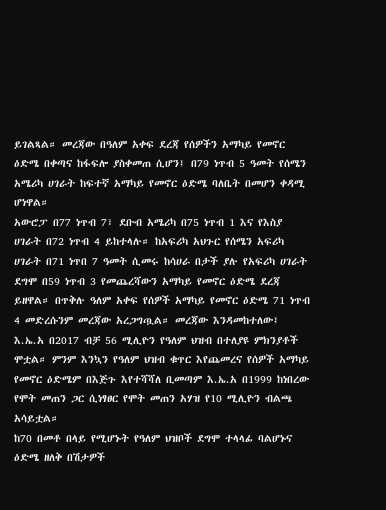ይገልጻል። መረጃው በዓለም አቀፍ ደረጃ የሰዎችን አማካይ የመኖር ዕድሜ በቀጣና ከፋፍሎ ያስቀመጠ ሲሆን፤ በ79 ነጥብ 5 ዓመት የሰሜን አሜሪካ ሀገራት ከፍተኛ አማካይ የመኖር ዕድሜ ባለቤት በመሆን ቀዳሚ ሆነዋል።
አውሮፓ በ77 ነጥብ 7፣ ደቡብ አሜሪካ በ75 ነጥብ 1 እና የእስያ ሀገራት በ72 ነጥብ 4 ይከተላሉ። ከአፍሪካ አህጉር የሰሜን አፍሪካ ሀገራት በ71 ነጥበ 7 ዓመት ሲመሩ ከሳሀራ በታች ያሉ የአፍሪካ ሀገራት ደግሞ በ59 ነጥብ 3 የመጨረሻውን አማካይ የመኖር ዕድሜ ደረጃ ይዘዋል። በጥቅሉ ዓለም አቀፍ የሰዎች አማካይ የመኖር ዕድሜ 71 ነጥብ 4 መድረሱንም መረጃው አረጋግጧል። መረጃው እንዳመከተለው፤ እ.ኤ.አ በ2017 ብቻ 56 ሚሊዮን የዓለም ህዝብ በተለያዩ ምክንያቶች ሞቷል። ምንም እንኳን የዓለም ህዝብ ቁጥር እየጨመረና የሰዎች አማካይ የመኖር ዕድሜም በእጅጉ እየተሻሻለ ቢመጣም እ.ኤ.አ በ1999 ከነበረው የሞት መጠን ጋር ሲነፃፀር የሞት መጠን አሃዝ የ10 ሚሊዮን ብልጫ አሳይቷል።
ከ70 በመቶ በላይ የሚሆኑት የዓለም ህዝቦች ደግሞ ተላላፊ ባልሆኑና ዕድሜ ዘለቅ በሽታዎች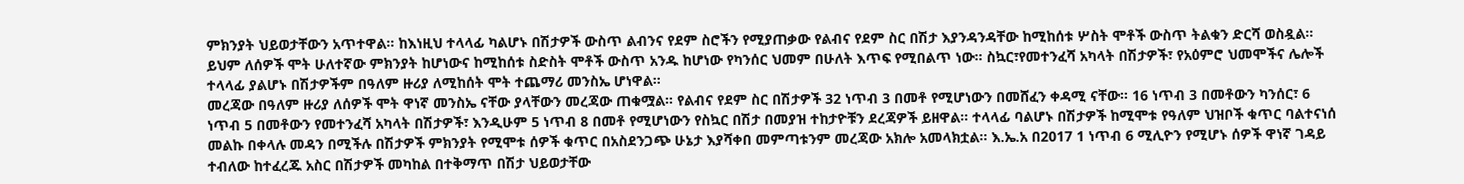ምክንያት ህይወታቸውን አጥተዋል። ከእነዚህ ተላላፊ ካልሆኑ በሽታዎች ውስጥ ልብንና የደም ስሮችን የሚያጠቃው የልብና የደም ስር በሽታ እያንዳንዳቸው ከሚከሰቱ ሦስት ሞቶች ውስጥ ትልቁን ድርሻ ወስዷል። ይህም ለሰዎች ሞት ሁለተኛው ምክንያት ከሆነውና ከሚከሰቱ ስድስት ሞቶች ውስጥ አንዱ ከሆነው የካንሰር ህመም በሁለት እጥፍ የሚበልጥ ነው። ስኳር፣የመተንፈሻ አካላት በሽታዎች፣ የአዕምሮ ህመሞችና ሌሎች ተላላፊ ያልሆኑ በሽታዎችም በዓለም ዙሪያ ለሚከሰት ሞት ተጨማሪ መንስኤ ሆነዋል።
መረጃው በዓለም ዙሪያ ለሰዎች ሞት ዋነኛ መንስኤ ናቸው ያላቸውን መረጃው ጠቁሟል። የልብና የደም ስር በሽታዎች 32 ነጥብ 3 በመቶ የሚሆነውን በመሸፈን ቀዳሚ ናቸው። 16 ነጥብ 3 በመቶውን ካንሰር፣ 6 ነጥብ 5 በመቶውን የመተንፈሻ አካላት በሽታዎች፣ እንዲሁም 5 ነጥብ 8 በመቶ የሚሆነውን የስኳር በሽታ በመያዝ ተከታዮቹን ደረጃዎች ይዘዋል። ተላላፊ ባልሆኑ በሽታዎች ከሚሞቱ የዓለም ህዝቦች ቁጥር ባልተናነሰ መልኩ በቀላሉ መዳን በሚችሉ በሽታዎች ምክንያት የሚሞቱ ሰዎች ቁጥር በአስደንጋጭ ሁኔታ እያሻቀበ መምጣቱንም መረጃው አክሎ አመላክቷል። እ.ኤ.አ በ2017 1 ነጥብ 6 ሚሊዮን የሚሆኑ ሰዎች ዋነኛ ገዳይ ተብለው ከተፈረጁ አስር በሽታዎች መካከል በተቅማጥ በሽታ ህይወታቸው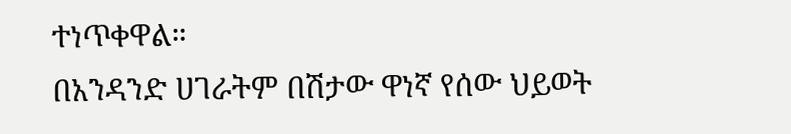ተነጥቀዋል።
በአንዳንድ ሀገራትም በሽታው ዋነኛ የሰው ህይወት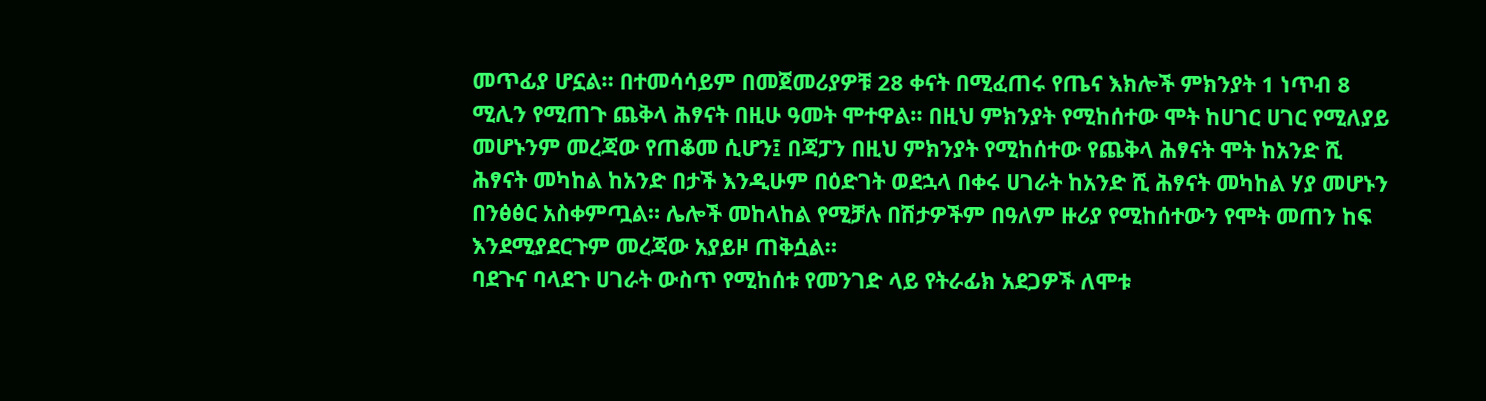መጥፊያ ሆኗል። በተመሳሳይም በመጀመሪያዎቹ 28 ቀናት በሚፈጠሩ የጤና እክሎች ምክንያት 1 ነጥብ 8 ሚሊን የሚጠጉ ጨቅላ ሕፃናት በዚሁ ዓመት ሞተዋል። በዚህ ምክንያት የሚከሰተው ሞት ከሀገር ሀገር የሚለያይ መሆኑንም መረጃው የጠቆመ ሲሆን፤ በጃፓን በዚህ ምክንያት የሚከሰተው የጨቅላ ሕፃናት ሞት ከአንድ ሺ ሕፃናት መካከል ከአንድ በታች እንዲሁም በዕድገት ወደኋላ በቀሩ ሀገራት ከአንድ ሺ ሕፃናት መካከል ሃያ መሆኑን በንፅፅር አስቀምጧል። ሌሎች መከላከል የሚቻሉ በሽታዎችም በዓለም ዙሪያ የሚከሰተውን የሞት መጠን ከፍ እንደሚያደርጉም መረጃው አያይዞ ጠቅሷል።
ባደጉና ባላደጉ ሀገራት ውስጥ የሚከሰቱ የመንገድ ላይ የትራፊክ አደጋዎች ለሞቱ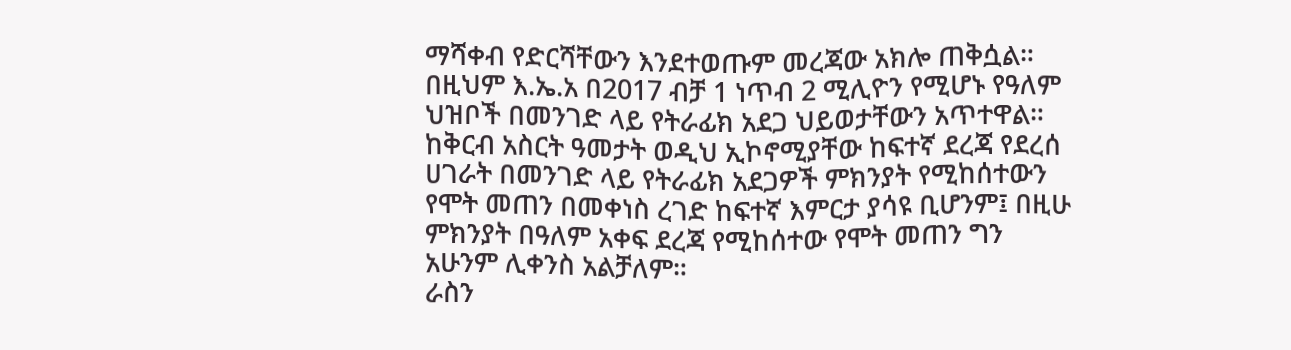ማሻቀብ የድርሻቸውን እንደተወጡም መረጃው አክሎ ጠቅሷል። በዚህም እ.ኤ.አ በ2017 ብቻ 1 ነጥብ 2 ሚሊዮን የሚሆኑ የዓለም ህዝቦች በመንገድ ላይ የትራፊክ አደጋ ህይወታቸውን አጥተዋል። ከቅርብ አስርት ዓመታት ወዲህ ኢኮኖሚያቸው ከፍተኛ ደረጃ የደረሰ ሀገራት በመንገድ ላይ የትራፊክ አደጋዎች ምክንያት የሚከሰተውን የሞት መጠን በመቀነስ ረገድ ከፍተኛ እምርታ ያሳዩ ቢሆንም፤ በዚሁ ምክንያት በዓለም አቀፍ ደረጃ የሚከሰተው የሞት መጠን ግን አሁንም ሊቀንስ አልቻለም።
ራስን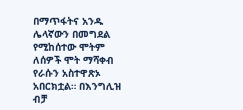በማጥፋትና አንዱ ሌላኛውን በመግደል የሚከሰተው ሞትም ለሰዎች ሞት ማሻቀብ የራሱን አስተዋጽኦ አበርክቷል። በእንግሊዝ ብቻ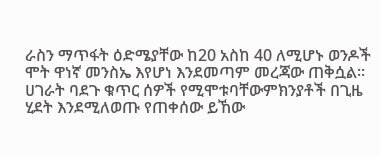ራስን ማጥፋት ዕድሜያቸው ከ20 አስከ 40 ለሚሆኑ ወንዶች ሞት ዋነኛ መንስኤ እየሆነ እንደመጣም መረጃው ጠቅሷል። ሀገራት ባደጉ ቁጥር ሰዎች የሚሞቱባቸውምክንያቶች በጊዜ ሂደት እንደሚለወጡ የጠቀሰው ይኸው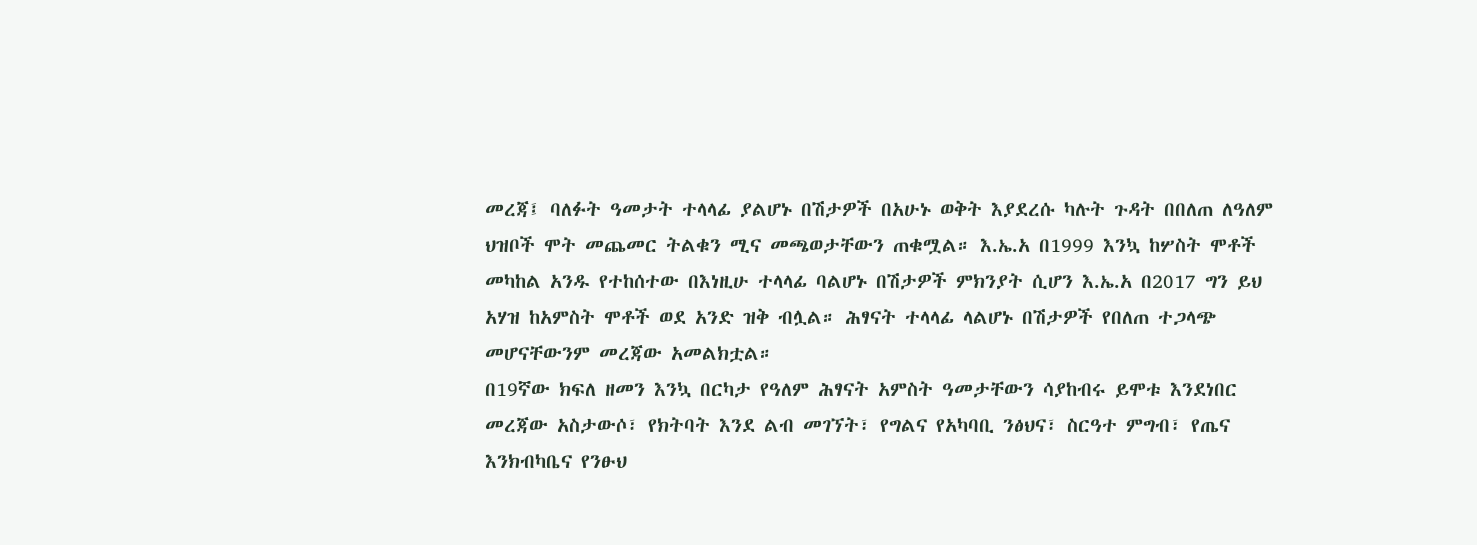መረጃ፤ ባለፉት ዓመታት ተላላፊ ያልሆኑ በሽታዎች በአሁኑ ወቅት እያደረሱ ካሉት ጉዳት በበለጠ ለዓለም ህዝቦች ሞት መጨመር ትልቁን ሚና መጫወታቸውን ጠቁሟል። እ.ኤ.አ በ1999 እንኳ ከሦስት ሞቶች መካከል አንዱ የተከሰተው በእነዚሁ ተላላፊ ባልሆኑ በሽታዎች ምክንያት ሲሆን እ.ኤ.አ በ2017 ግን ይህ አሃዝ ከአምስት ሞቶች ወደ አንድ ዝቅ ብሏል። ሕፃናት ተላላፊ ላልሆኑ በሽታዎች የበለጠ ተጋላጭ መሆናቸውንም መረጃው አመልክቷል።
በ19ኛው ክፍለ ዘመን እንኳ በርካታ የዓለም ሕፃናት አምስት ዓመታቸውን ሳያከብሩ ይሞቱ እንደነበር መረጃው አስታውሶ፣ የክትባት እንደ ልብ መገኘት፣ የግልና የአካባቢ ንፅህና፣ ስርዓተ ምግብ፣ የጤና እንክብካቤና የንፁህ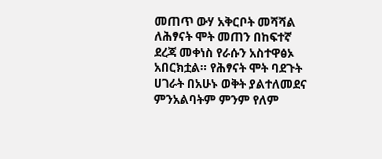መጠጥ ውሃ አቅርቦት መሻሻል ለሕፃናት ሞት መጠን በከፍተኛ ደረጃ መቀነስ የራሱን አስተዋፅኦ አበርክቷል። የሕፃናት ሞት ባደጉት ሀገራት በአሁኑ ወቅት ያልተለመደና ምንአልባትም ምንም የለም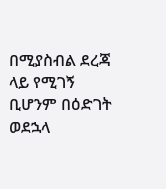በሚያስብል ደረጃ ላይ የሚገኝ ቢሆንም በዕድገት ወደኋላ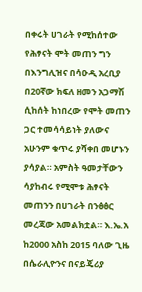በቀሩት ሀገራት የሚከሰተው የሕፃናት ሞት መጠን ግን በእንግሊዝና በሳዑዲ አረቢያ በ20ኛው ክፍለ ዘመን አጋማሽ ሲከሰት ከነበረው የሞት መጠን ጋር ተመሳሳይነት ያለውና አሁንም ቁጥሩ ያሻቀበ መሆኑን ያሳያል። አምስት ዓመታቸውን ሳያከብሩ የሚሞቱ ሕፃናት መጠንን በሀገራት በንፅፅር መረጃው አመልክቷል። እ.ኤ.አ ከ2000 አስከ 2015 ባለው ጊዜ በሴራሊዮንና በናይጄሪያ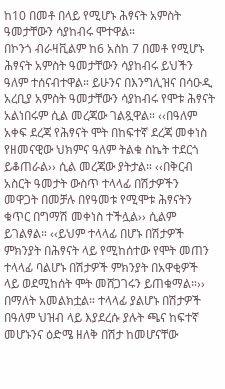ከ10 በመቶ በላይ የሚሆኑ ሕፃናት አምስት ዓመታቸውን ሳያከብሩ ሞተዋል።
በኮንጎ ብራዛቪልም ከ6 አስከ 7 በመቶ የሚሆኑ ሕፃናት አምስት ዓመታቸውን ሳያከብሩ ይህችን ዓለም ተሰናብተዋል። ይሁንና በእንግሊዝና በሳዑዲ አረቢያ አምስት ዓመታቸውን ሳያከብሩ የሞቱ ሕፃናት አልነበሩም ሲል መረጃው ገልጿዋል። ‹‹በዓለም አቀፍ ደረጃ የሕፃናት ሞት በከፍተኛ ደረጃ መቀነስ የዘመናዊው ህክምና ዓለም ትልቁ ስኬት ተደርጎ ይቆጠራል›› ሲል መረጃው ያትታል። ‹‹በቅርብ አስርት ዓመታት ውስጥ ተላላፊ በሽታዎችን መዋጋት በመቻሉ በየዓመቱ የሚሞቱ ሕፃናትን ቁጥር በግማሽ መቀነስ ተችሏል›› ሲልም ይገልፃል። ‹‹ይህም ተላላፊ በሆኑ በሽታዎች ምክንያት በሕፃናት ላይ የሚከሰተው የሞት መጠን ተላላፊ ባልሆኑ በሽታዎች ምክንያት በአዋቂዎች ላይ ወደሚከሰት ሞት መሸጋገሩን ይጠቁማል።››
በማለት አመልክቷል። ተላላፊ ያልሆኑ በሽታዎች በዓለም ህዝብ ላይ እያደረሱ ያሉት ጫና ከፍተኛ መሆኑንና ዕድሜ ዘለቅ በሽታ ከመሆናቸው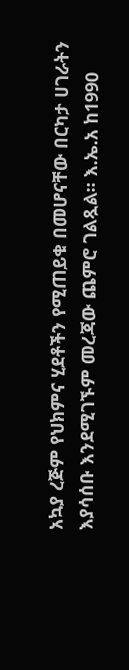አኳያ ረጅም የህክምና ሂደቶችን የሚጠይቁ በመሆናቸው በርካታ ሀገራትን እያሳሰቡ እንደሚገኙም መረጃው ጨምሮ ገልጿል። እ.ኤ.አ ከ1990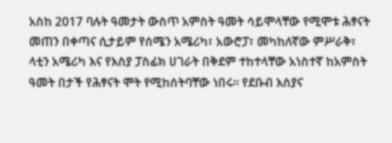አስከ 2017 ባሉት ዓመታት ውስጥ አምስት ዓመት ሳይሞላቸው የሚሞቱ ሕፃናት መጠን በቀጣና ሲታይም የሰሜን አሜሪካ፣ አውሮፓ፣ መካከለኛው ምሥራቅ፣ ላቲን አሜሪካ እና የእስያ ፓስፊክ ሀገራት በቅደም ተከተላቸው አነስተኛ ከአምስት ዓመት በታች የሕፃናት ሞት የሚከሰትባቸው ነበሩ። የደቡብ እስያና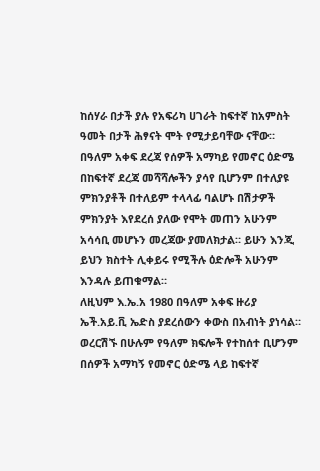ከሰሃራ በታች ያሉ የአፍሪካ ሀገራት ከፍተኛ ከአምስት ዓመት በታች ሕፃናት ሞት የሚታይባቸው ናቸው። በዓለም አቀፍ ደረጃ የሰዎች አማካይ የመኖር ዕድሜ በከፍተኛ ደረጃ መሻሻሎችን ያሳየ ቢሆንም በተለያዩ ምክንያቶች በተለይም ተላላፊ ባልሆኑ በሽታዎች ምክንያት እየደረሰ ያለው የሞት መጠን አሁንም አሳሳቢ መሆኑን መረጃው ያመለክታል። ይሁን እንጂ ይህን ክስተት ሊቀይሩ የሚችሉ ዕድሎች አሁንም እንዳሉ ይጠቁማል።
ለዚህም እ.ኤ.አ 1980 በዓለም አቀፍ ዙሪያ ኤች.አይ.ቪ ኤድስ ያደረሰውን ቀውስ በአብነት ያነሳል። ወረርሽኙ በሁሉም የዓለም ክፍሎች የተከሰተ ቢሆንም በሰዎች አማካኝ የመኖር ዕድሜ ላይ ከፍተኛ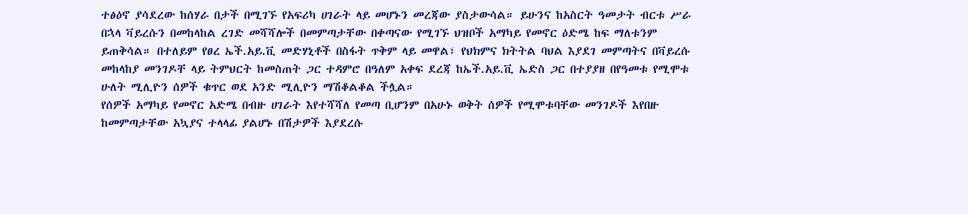ተፅዕኖ ያሳደረው ከሰሃራ በታች በሚገኙ የአፍሪካ ሀገራት ላይ መሆኑን መረጃው ያስታውሳል። ይሁንና ከአስርት ዓመታት ብርቱ ሥራ በኋላ ቫይረሱን በመከላከል ረገድ መሻሻሎች በመምጣታቸው በቀጣናው የሚገኙ ህዝቦች አማካይ የመኖር ዕድሜ ከፍ ማለቱንም ይጠቅሳል። በተለይም የፀረ ኤች.አይ.ቪ መድሃኒቶች በስፋት ጥቅም ላይ መዋል፣ የህክምና ክትትል ባህል እያደገ መምጣትና በቫይረሱ መከላከያ መንገዶቸ ላይ ትምህርት ከመስጠት ጋር ተዳምሮ በዓለም አቀፍ ደረጃ ከኤች.አይ.ቪ ኤድስ ጋር በተያያዘ በየዓመቱ የሚሞቱ ሁለት ሚሊዮን ሰዎች ቁጥር ወደ አንድ ሚሊዮን ማሽቆልቆል ችሏል።
የሰዎች አማካይ የመኖር አድሜ በብዙ ሀገራት እየተሻሻለ የመጣ ቢሆንም በአሁኑ ወቅት ሰዎች የሚሞቱባቸው መንገዶች እየበዙ ከመምጣታቸው አኳያና ተላላፊ ያልሆኑ በሽታዎች እያደረሱ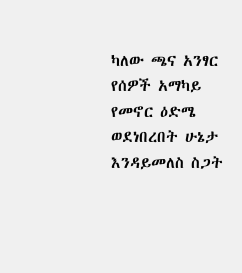ካለው ጫና አንፃር የሰዎች አማካይ የመኖር ዕድሜ ወደነበረበት ሁኔታ እንዳይመለስ ስጋት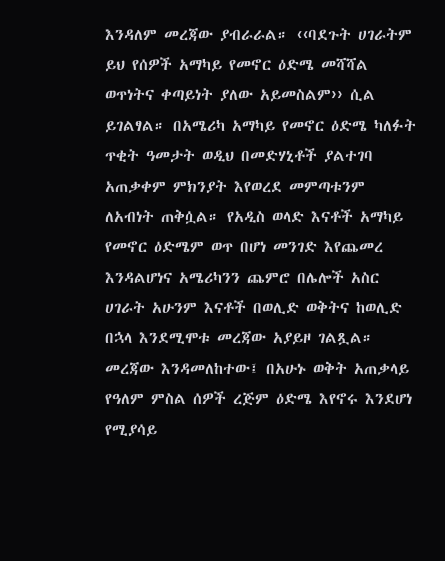እንዳለም መረጃው ያብራራል። ‹‹ባደጉት ሀገራትም ይህ የሰዎች አማካይ የመኖር ዕድሜ መሻሻል ወጥነትና ቀጣይነት ያለው አይመስልም›› ሲል ይገልፃል። በአሜሪካ አማካይ የመኖር ዕድሜ ካለፉት ጥቂት ዓመታት ወዲህ በመድሃኒቶች ያልተገባ አጠቃቀም ምክንያት እየወረደ መምጣቱንም ለአብነት ጠቅሷል። የአዲስ ወላድ እናቶች አማካይ የመኖር ዕድሜም ወጥ በሆነ መንገድ እየጨመረ እንዳልሆነና አሜሪካንን ጨምሮ በሌሎች አስር ሀገራት አሁንም እናቶች በወሊድ ወቅትና ከወሊድ በኋላ እንደሚሞቱ መረጃው አያይዞ ገልጿል። መረጃው እንዳመለከተው፤ በአሁኑ ወቅት አጠቃላይ የዓለም ምስል ሰዎች ረጅም ዕድሜ እየኖሩ እንደሆነ የሚያሳይ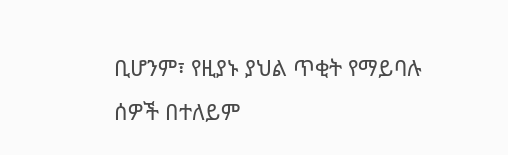ቢሆንም፣ የዚያኑ ያህል ጥቂት የማይባሉ ሰዎች በተለይም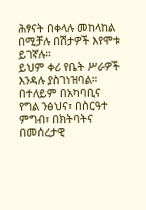ሕፃናት በቀላሉ መከላከል በሚቻሉ በሽታዎች እየሞቱ ይገኛሉ።
ይህም ቀሪ የቤት ሥራዎች እንዳሉ ያስገነዝባል። በተለይም በአካባቢና የግል ንፅህና፣ በስርዓተ ምግብ፣ በክትባትና በመሰረታዊ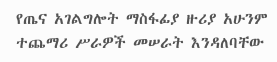የጤና አገልግሎት ማስፋፊያ ዙሪያ አሁንም ተጨማሪ ሥራዎች መሠራት እንዳለባቸው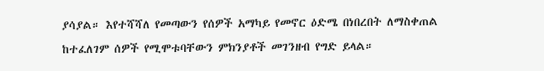ያሳያል። እየተሻሻለ የመጣውን የሰዎች አማካይ የመኖር ዕድሜ በነበረበት ለማስቀጠል ከተፈለገም ሰዎች የሚሞቱባቸውን ምክንያቶች መገንዘብ የግድ ይላል።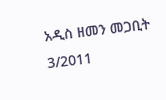አዲስ ዘመን መጋቢት 3/2011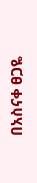በአስናቀ ፀጋዬ